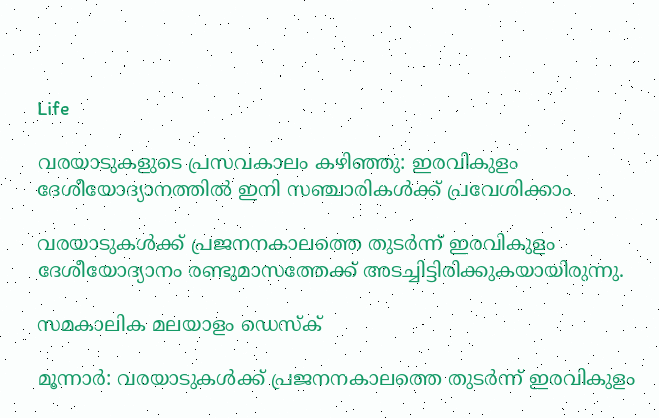Life

വരയാടുകളുടെ പ്രസവകാലം കഴിഞ്ഞു: ഇരവികുളം ദേശീയോദ്യാനത്തില്‍ ഇനി സഞ്ചാരികള്‍ക്ക് പ്രവേശിക്കാം

വരയാടുകള്‍ക്ക് പ്രജനനകാലത്തെ തുടര്‍ന്ന് ഇരവികുളം ദേശീയോദ്യാനം രണ്ടുമാസത്തേക്ക് അടച്ചിട്ടിരിക്കുകയായിരുന്നു.

സമകാലിക മലയാളം ഡെസ്ക്

മൂന്നാര്‍: വരയാടുകള്‍ക്ക് പ്രജനനകാലത്തെ തുടര്‍ന്ന് ഇരവികുളം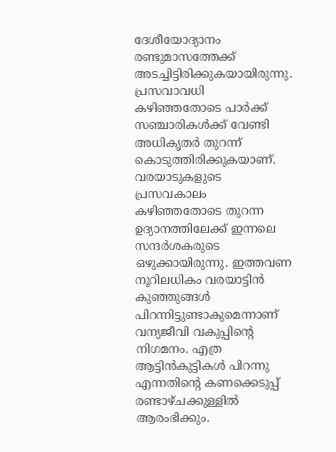ദേശീയോദ്യാനം രണ്ടുമാസത്തേക്ക് അടച്ചിട്ടിരിക്കുകയായിരുന്നു. പ്രസവാവധി കഴിഞ്ഞതോടെ പാര്‍ക്ക് സഞ്ചാരികള്‍ക്ക് വേണ്ടി അധികൃതര്‍ തുറന്ന് കൊടുത്തിരിക്കുകയാണ്. വരയാടുകളുടെ പ്രസവകാലം കഴിഞ്ഞതോടെ തുറന്ന ഉദ്യാനത്തിലേക്ക് ഇന്നലെ സന്ദര്‍ശകരുടെ ഒഴുക്കായിരുന്നു. ഇത്തവണ നൂറിലധികം വരയാട്ടിന്‍ കുഞ്ഞുങ്ങള്‍ പിറന്നിട്ടുണ്ടാകുമെന്നാണ് വന്യജീവി വകുപ്പിന്റെ നിഗമനം. എത്ര ആട്ടിന്‍കുട്ടികള്‍ പിറന്നു എന്നതിന്റെ കണക്കെടുപ്പ് രണ്ടാഴ്ചക്കുള്ളില്‍ ആരംഭിക്കും.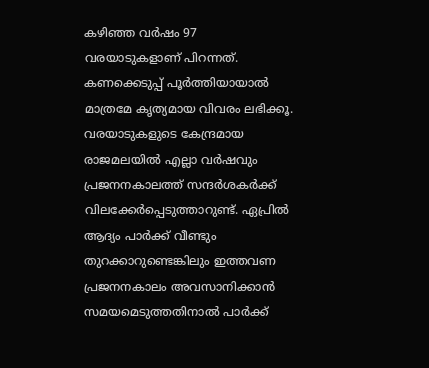കഴിഞ്ഞ വര്‍ഷം 97 വരയാടുകളാണ് പിറന്നത്. കണക്കെടുപ്പ് പൂര്‍ത്തിയായാല്‍ മാത്രമേ കൃത്യമായ വിവരം ലഭിക്കൂ. വരയാടുകളുടെ കേന്ദ്രമായ രാജമലയില്‍ എല്ലാ വര്‍ഷവും പ്രജനനകാലത്ത് സന്ദര്‍ശകര്‍ക്ക് വിലക്കേര്‍പ്പെടുത്താറുണ്ട്. ഏപ്രില്‍ ആദ്യം പാര്‍ക്ക് വീണ്ടും തുറക്കാറുണ്ടെങ്കിലും ഇത്തവണ പ്രജനനകാലം അവസാനിക്കാന്‍ സമയമെടുത്തതിനാല്‍ പാര്‍ക്ക്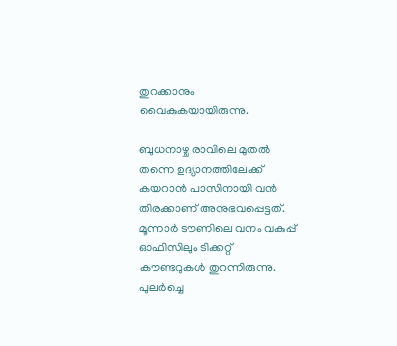തുറക്കാനും വൈകുകയായിരുന്നു.

ബുധനാഴ്ച രാവിലെ മുതല്‍ തന്നെ ഉദ്യാനത്തിലേക്ക് കയറാന്‍ പാസിനായി വന്‍ തിരക്കാണ് അനുഭവപ്പെട്ടത്. മൂന്നാര്‍ ടൗണിലെ വനം വകുപ്പ് ഓഫിസിലും ടിക്കറ്റ് കൗണ്ടറുകള്‍ തുറന്നിരുന്നു. പുലര്‍ച്ചെ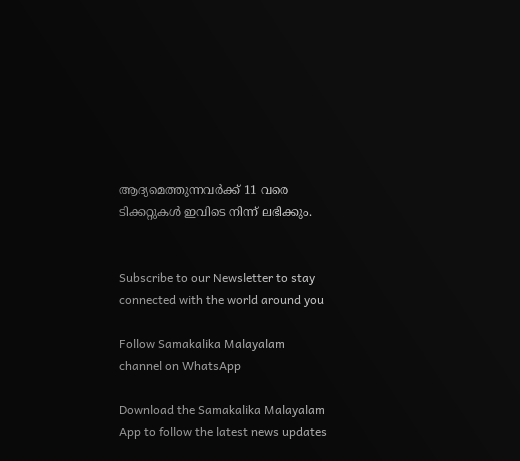ആദ്യമെത്തുന്നവര്‍ക്ക് 11 വരെ ടിക്കറ്റുകള്‍ ഇവിടെ നിന്ന് ലഭിക്കും.


Subscribe to our Newsletter to stay connected with the world around you

Follow Samakalika Malayalam channel on WhatsApp

Download the Samakalika Malayalam App to follow the latest news updates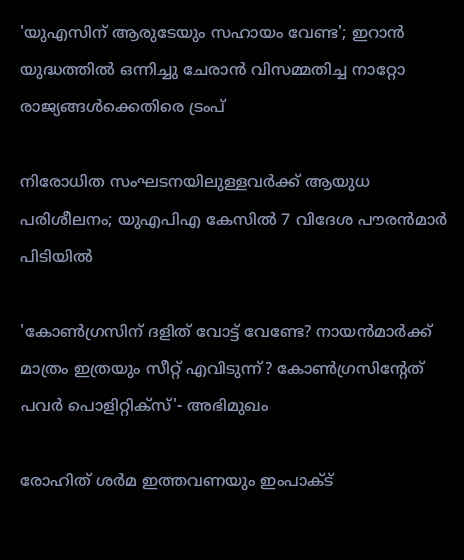'യുഎസിന് ആരുടേയും സഹായം വേണ്ട'; ഇറാൻ യുദ്ധത്തിൽ ഒന്നിച്ചു ചേരാൻ വിസമ്മതിച്ച നാറ്റോ രാജ്യങ്ങൾക്കെതിരെ ട്രംപ്

നിരോധിത സംഘടനയിലുള്ളവർക്ക് ആയുധ പരിശീലനം; യുഎപിഎ കേസിൽ 7 വിദേശ പൗരൻമാർ പിടിയിൽ

'കോണ്‍ഗ്രസിന് ദളിത് വോട്ട് വേണ്ടേ? നായന്‍മാര്‍ക്ക് മാത്രം ഇത്രയും സീറ്റ് എവിടുന്ന്? കോണ്‍ഗ്രസിന്റേത് പവര്‍ പൊളിറ്റിക്‌സ്'- അഭിമുഖം

രോഹിത് ശര്‍മ ഇത്തവണയും ഇംപാക്ട്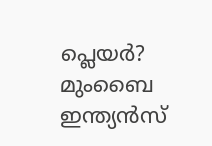പ്ലെയര്‍? മുംബൈ ഇന്ത്യന്‍സ്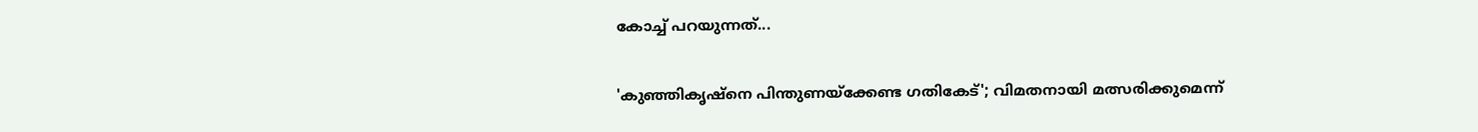കോച്ച് പറയുന്നത്...

'കുഞ്ഞികൃഷ്‌നെ പിന്തുണയ്‌ക്കേണ്ട ഗതികേട്'; വിമതനായി മത്സരിക്കുമെന്ന്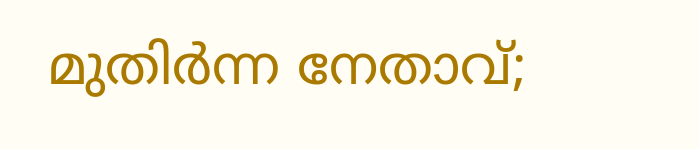മുതിര്‍ന്ന നേതാവ്;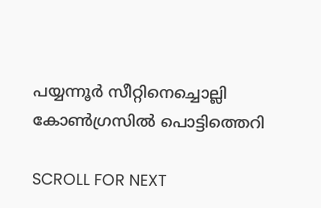പയ്യന്നൂര്‍ സീറ്റിനെച്ചൊല്ലി കോണ്‍ഗ്രസില്‍ പൊട്ടിത്തെറി

SCROLL FOR NEXT